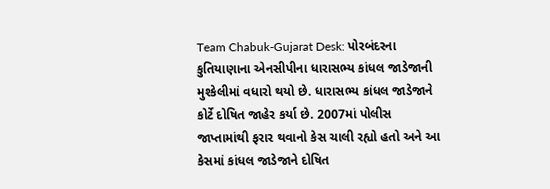Team Chabuk-Gujarat Desk: પોરબંદરના કુતિયાણાના એનસીપીના ધારાસભ્ય કાંધલ જાડેજાની મુશ્કેલીમાં વધારો થયો છે. ધારાસભ્ય કાંધલ જાડેજાને કોર્ટે દોષિત જાહેર કર્યા છે. 2007માં પોલીસ જાપ્તામાંથી ફરાર થવાનો કેસ ચાલી રહ્યો હતો અને આ કેસમાં કાંધલ જાડેજાને દોષિત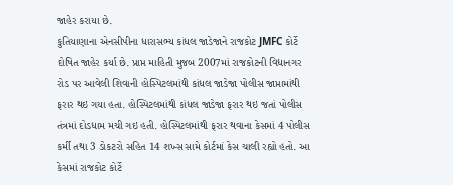જાહેર કરાયા છે.
કુતિયાણાના એનસીપીના ધારાસભ્ય કાંધલ જાડેજાને રાજકોટ JMFC કોર્ટે દોષિત જાહેર કર્યા છે. પ્રાપ્ત માહિતી મુજબ 2007માં રાજકોટની વિદ્યાનગર રોડ પર આવેલી શિવાની હોસ્પિટલમાંથી કાંધલ જાડેજા પોલીસ જાપ્તામાંથી ફરાર થઇ ગયા હતા. હોસ્પિટલમાંથી કાંધલ જાડેજા ફરાર થઇ જતાં પોલીસ તંત્રમાં દોડધામ મચી ગઇ હતી. હોસ્પિટલમાંથી ફરાર થવાના કેસમાં 4 પોલીસ કર્મી તથા 3 ડોકટરો સહિત 14 શખ્સ સામે કોર્ટમાં કેસ ચાલી રહ્યો હતો. આ કેસમાં રાજકોટ કોર્ટે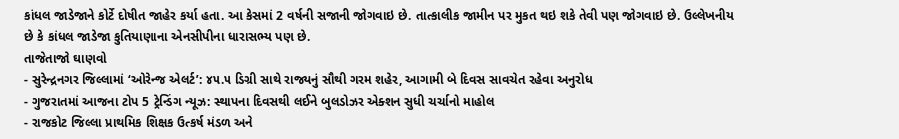કાંધલ જાડેજાને કોર્ટે દોષીત જાહેર કર્યા હતા. આ કેસમાં 2 વર્ષની સજાની જોગવાઇ છે. તાત્કાલીક જામીન પર મુકત થઇ શકે તેવી પણ જોગવાઇ છે. ઉલ્લેખનીય છે કે કાંધલ જાડેજા કુતિયાણાના એનસીપીના ધારાસભ્ય પણ છે.
તાજેતાજો ઘાણવો
- સુરેન્દ્રનગર જિલ્લામાં ‘ઓરેન્જ એલર્ટ’: ૪૫.૫ ડિગ્રી સાથે રાજ્યનું સૌથી ગરમ શહેર, આગામી બે દિવસ સાવચેત રહેવા અનુરોધ
- ગુજરાતમાં આજના ટોપ 5 ટ્રેન્ડિંગ ન્યૂઝ: સ્થાપના દિવસથી લઈને બુલડોઝર એક્શન સુધી ચર્ચાનો માહોલ
- રાજકોટ જિલ્લા પ્રાથમિક શિક્ષક ઉત્કર્ષ મંડળ અને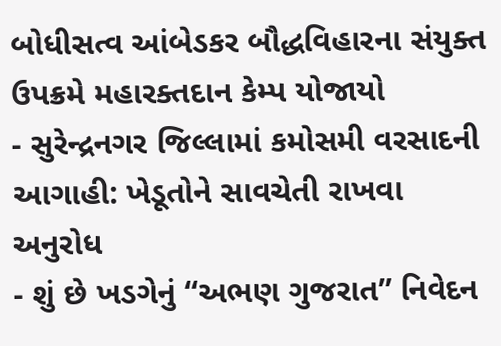બોધીસત્વ આંબેડકર બૌદ્ધવિહારના સંયુક્ત ઉપક્રમે મહારક્તદાન કેમ્પ યોજાયો
- સુરેન્દ્રનગર જિલ્લામાં કમોસમી વરસાદની આગાહી: ખેડૂતોને સાવચેતી રાખવા અનુરોધ
- શું છે ખડગેનું “અભણ ગુજરાત” નિવેદન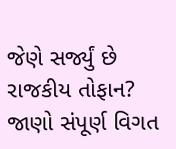જેણે સર્જ્યું છે રાજકીય તોફાન? જાણો સંપૂર્ણ વિગત